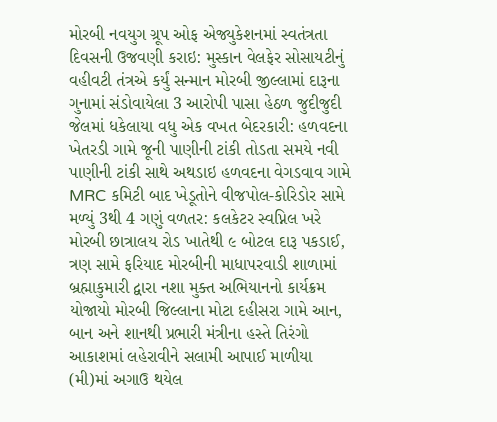મોરબી નવયુગ ગ્રૂપ ઓફ એજ્યુકેશનમાં સ્વતંત્રતા દિવસની ઉજવણી કરાઇ: મુસ્કાન વેલફેર સોસાયટીનું વહીવટી તંત્રએ કર્યું સન્માન મોરબી જીલ્લામાં દારૂના ગુનામાં સંડોવાયેલા 3 આરોપી પાસા હેઠળ જુદીજુદી જેલમાં ધકેલાયા વધુ એક વખત બેદરકારી: હળવદના ખેતરડી ગામે જૂની પાણીની ટાંકી તોડતા સમયે નવી પાણીની ટાંકી સાથે અથડાઇ હળવદના વેગડવાવ ગામે MRC કમિટી બાદ ખેડૂતોને વીજપોલ-કોરિડોર સામે મળ્યું 3થી 4 ગણું વળતર: કલકેટર સ્વપ્નિલ ખરે મોરબી છાત્રાલય રોડ ખાતેથી ૯ બોટલ દારૂ પકડાઈ, ત્રણ સામે ફરિયાદ મોરબીની માધાપરવાડી શાળામાં બ્રહ્માકુમારી દ્વારા નશા મુક્ત અભિયાનનો કાર્યક્રમ યોજાયો મોરબી જિલ્લાના મોટા દહીસરા ગામે આન, બાન અને શાનથી પ્રભારી મંત્રીના હસ્તે તિરંગો આકાશમાં લહેરાવીને સલામી આપાઈ માળીયા (મી)માં અગાઉ થયેલ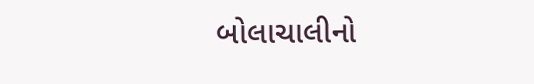બોલાચાલીનો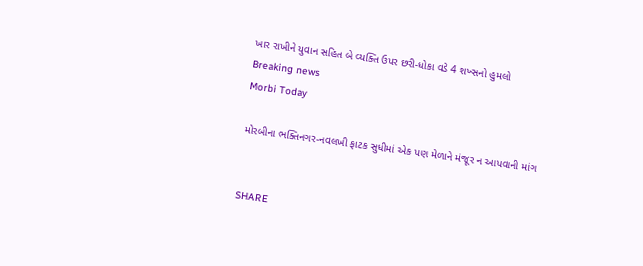ખાર રાખીને યુવાન સહિત બે વ્યક્તિ ઉપર છરી-ધોકા વડે 4 શખ્સનો હુમલો
Breaking news
Morbi Today

મોરબીના ભક્તિનગર-નવલખી ફાટક સુધીમાં એક પણ મેળાને મંજૂર ન આપવાની માંગ


SHARE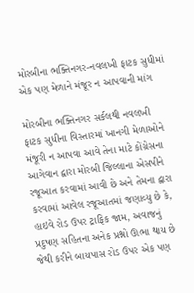મોરબીના ભક્તિનગર-નવલખી ફાટક સુધીમાં એક પણ મેળાને મંજૂર ન આપવાની માંગ

મોરબીના ભક્તિનગર સર્કલથી નવલખી ફાટક સુધીના વિસ્તારમાં ખાનગી મેળાઓને મંજૂરી ન આપવા આવે તેના માટે કોંગ્રેસના આગેવાન દ્વારા મોરબી જિલ્લાના એસપીને રજૂઆત કરવામાં આવી છે અને તેમના દ્વારા કરવામાં આવેલ રજૂઆતમાં જણાવ્યુ છે કે, હાઇવે રોડ ઉપર ટ્રાફિક જામ, અવાજનું પ્રદુષણ સહિતના અનેક પ્રશ્નો ઊભા થાય છે જેથી કરીને બાયપાસ રોડ ઉપર એક પણ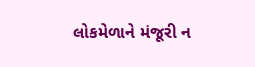લોકમેળાને મંજૂરી ન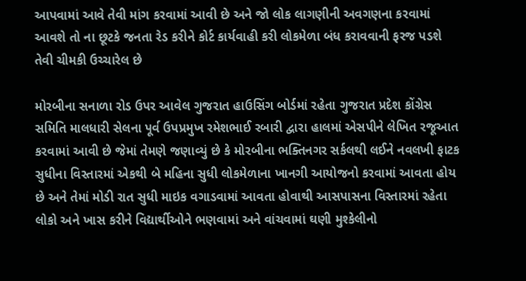આપવામાં આવે તેવી માંગ કરવામાં આવી છે અને જો લોક લાગણીની અવગણના કરવામાં આવશે તો ના છૂટકે જનતા રેડ કરીને કોર્ટ કાર્યવાહી કરી લોકમેળા બંધ કરાવવાની ફરજ પડશે તેવી ચીમકી ઉચ્ચારેલ છે

મોરબીના સનાળા રોડ ઉપર આવેલ ગુજરાત હાઉસિંગ બોર્ડમાં રહેતા ગુજરાત પ્રદેશ કોંગ્રેસ સમિતિ માલધારી સેલના પૂર્વ ઉપપ્રમુખ રમેશભાઈ રબારી દ્વારા હાલમાં એસપીને લેખિત રજૂઆત કરવામાં આવી છે જેમાં તેમણે જણાવ્યું છે કે મોરબીના ભક્તિનગર સર્કલથી લઈને નવલખી ફાટક સુધીના વિસ્તારમાં એકથી બે મહિના સુધી લોકમેળાના ખાનગી આયોજનો કરવામાં આવતા હોય છે અને તેમાં મોડી રાત સુધી માઇક વગાડવામાં આવતા હોવાથી આસપાસના વિસ્તારમાં રહેતા લોકો અને ખાસ કરીને વિદ્યાર્થીઓને ભણવામાં અને વાંચવામાં ઘણી મુશ્કેલીનો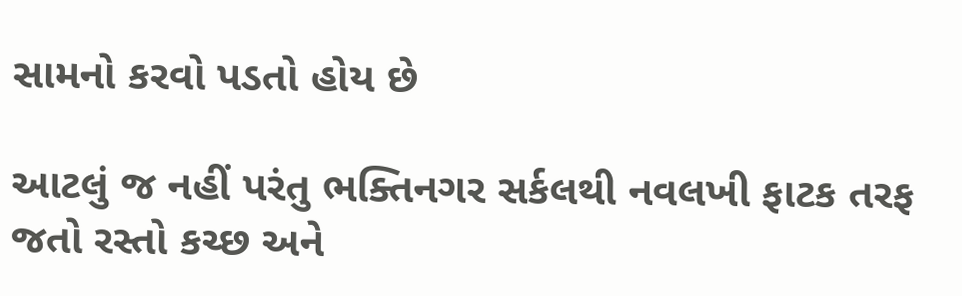સામનો કરવો પડતો હોય છે

આટલું જ નહીં પરંતુ ભક્તિનગર સર્કલથી નવલખી ફાટક તરફ જતો રસ્તો કચ્છ અને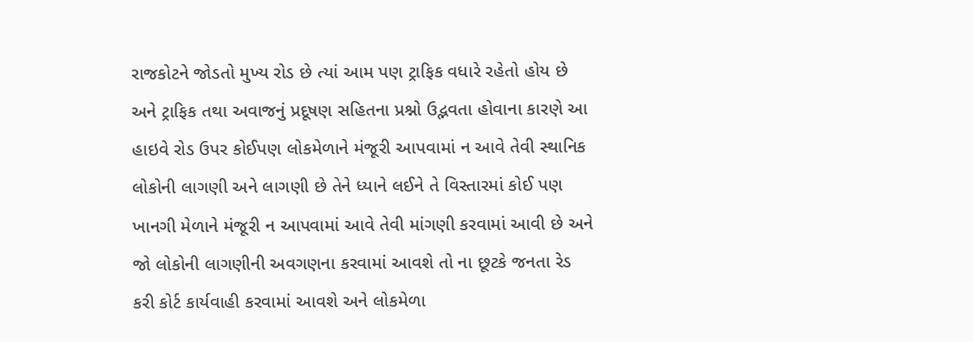રાજકોટને જોડતો મુખ્ય રોડ છે ત્યાં આમ પણ ટ્રાફિક વધારે રહેતો હોય છે અને ટ્રાફિક તથા અવાજનું પ્રદૂષણ સહિતના પ્રશ્નો ઉદ્ભવતા હોવાના કારણે આ હાઇવે રોડ ઉપર કોઈપણ લોકમેળાને મંજૂરી આપવામાં ન આવે તેવી સ્થાનિક લોકોની લાગણી અને લાગણી છે તેને ધ્યાને લઈને તે વિસ્તારમાં કોઈ પણ ખાનગી મેળાને મંજૂરી ન આપવામાં આવે તેવી માંગણી કરવામાં આવી છે અને જો લોકોની લાગણીની અવગણના કરવામાં આવશે તો ના છૂટકે જનતા રેડ કરી કોર્ટ કાર્યવાહી કરવામાં આવશે અને લોકમેળા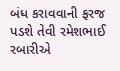બંધ કરાવવાની ફરજ પડશે તેવી રમેશભાઈ રબારીએ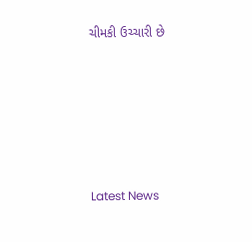ચીમકી ઉચ્ચારી છે






Latest News